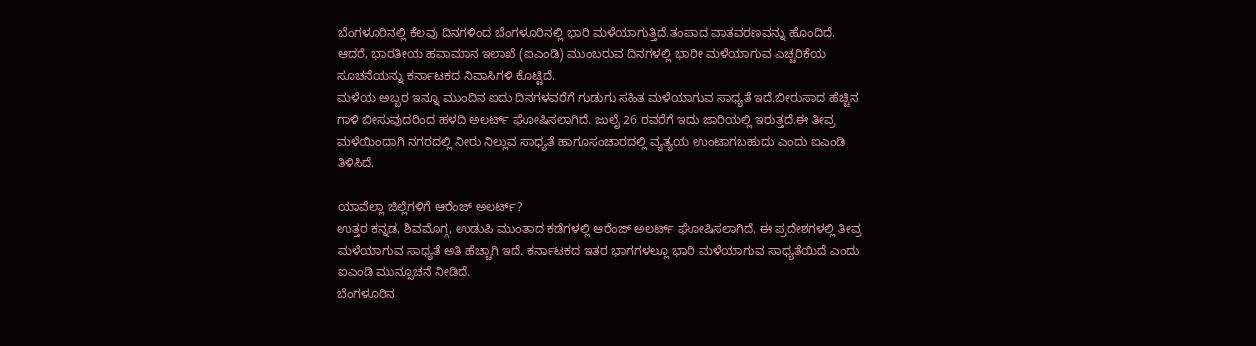ಬೆಂಗಳೂರಿನಲ್ಲಿ ಕೆಲವು ದಿನಗಳಿಂದ ಬೆಂಗಳೂರಿನಲ್ಲಿ ಭಾರಿ ಮಳೆಯಾಗುತ್ತಿದೆ.ತಂಪಾದ ವಾತವರಣವನ್ನು ಹೊಂದಿದೆ. ಆದರೆ, ಭಾರತೀಯ ಹವಾಮಾನ ಇಲಾಖೆ (ಐಎಂಡಿ) ಮುಂಬರುವ ದಿನಗಳಲ್ಲಿ ಭಾರೀ ಮಳೆಯಾಗುವ ಎಚ್ಚರಿಕೆಯ ಸೂಚನೆಯನ್ನು ಕರ್ನಾಟಕದ ನಿವಾಸಿಗಳಿ ಕೊಟ್ಟಿದೆ.
ಮಳೆಯ ಅಬ್ಬರ ಇನ್ನೂ ಮುಂದಿನ ಐದು ದಿನಗಳವರೆಗೆ ಗುಡುಗು ಸಹಿತ ಮಳೆಯಾಗುವ ಸಾಧ್ಯತೆ ಇದೆ.ಬೀರುಸಾದ ಹೆಚ್ಚಿನ ಗಾಳಿ ಬೀಸುವುದರಿಂದ ಹಳದಿ ಅಲರ್ಟ್ ಘೋಷಿಸಲಾಗಿದೆ. ಜುಲೈ 26 ರವರೆಗೆ ಇದು ಜಾರಿಯಲ್ಲಿ ಇರುತ್ತದೆ.ಈ ತೀವ್ರ ಮಳೆಯಿಂದಾಗಿ ನಗರದಲ್ಲಿ ನೀರು ನಿಲ್ಲುವ ಸಾಧ್ಯತೆ ಹಾಗೂಸಂಚಾರದಲ್ಲಿ ವ್ಯತ್ಯಯ ಉಂಟಾಗಬಹುದು ಎಂದು ಐಎಂಡಿ ತಿಳಿಸಿದೆ.

ಯಾವೆಲ್ಲಾ ಜಿಲ್ಲೆಗಳಿಗೆ ಆರೆಂಜ್ ಅಲರ್ಟ್?
ಉತ್ತರ ಕನ್ನಡ, ಶಿವಮೊಗ್ಗ, ಉಡುಪಿ ಮುಂತಾದ ಕಡೆಗಳಲ್ಲಿ ಆರೆಂಜ್ ಅಲರ್ಟ್ ಘೋಷಿಸಲಾಗಿದೆ. ಈ ಪ್ರದೇಶಗಳಲ್ಲಿ ತೀವ್ರ ಮಳೆಯಾಗುವ ಸಾಧ್ಯತೆ ಅತಿ ಹೆಚ್ಚಾಗಿ ಇದೆ. ಕರ್ನಾಟಕದ ಇತರ ಭಾಗಗಳಲ್ಲೂ ಭಾರಿ ಮಳೆಯಾಗುವ ಸಾಧ್ಯತೆಯಿದೆ ಎಂದು ಐಎಂಡಿ ಮುನ್ಸೂಚನೆ ನೀಡಿದೆ.
ಬೆಂಗಳೂರಿನ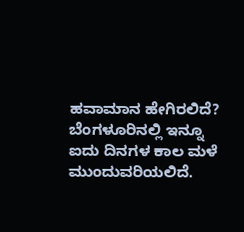ಹವಾಮಾನ ಹೇಗಿರಲಿದೆ?
ಬೆಂಗಳೂರಿನಲ್ಲಿ ಇನ್ನೂ ಐದು ದಿನಗಳ ಕಾಲ ಮಳೆ ಮುಂದುವರಿಯಲಿದೆ.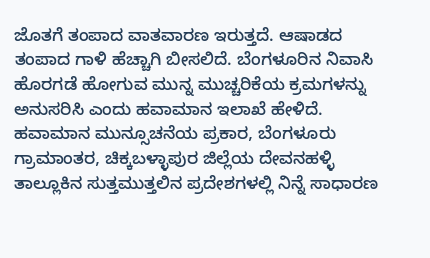ಜೊತಗೆ ತಂಪಾದ ವಾತವಾರಣ ಇರುತ್ತದೆ. ಆಷಾಡದ ತಂಪಾದ ಗಾಳಿ ಹೆಚ್ಚಾಗಿ ಬೀಸಲಿದೆ. ಬೆಂಗಳೂರಿನ ನಿವಾಸಿ ಹೊರಗಡೆ ಹೋಗುವ ಮುನ್ನ ಮುಚ್ಚರಿಕೆಯ ಕ್ರಮಗಳನ್ನು ಅನುಸರಿಸಿ ಎಂದು ಹವಾಮಾನ ಇಲಾಖೆ ಹೇಳಿದೆ.
ಹವಾಮಾನ ಮುನ್ಸೂಚನೆಯ ಪ್ರಕಾರ, ಬೆಂಗಳೂರು ಗ್ರಾಮಾಂತರ, ಚಿಕ್ಕಬಳ್ಳಾಪುರ ಜಿಲ್ಲೆಯ ದೇವನಹಳ್ಳಿ ತಾಲ್ಲೂಕಿನ ಸುತ್ತಮುತ್ತಲಿನ ಪ್ರದೇಶಗಳಲ್ಲಿ ನಿನ್ನೆ ಸಾಧಾರಣ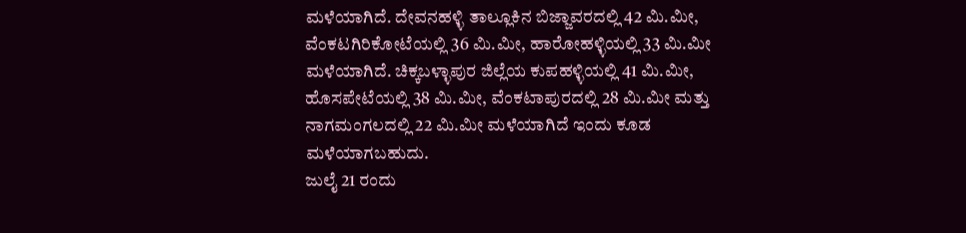ಮಳೆಯಾಗಿದೆ. ದೇವನಹಳ್ಳಿ ತಾಲ್ಲೂಕಿನ ಬಿಜ್ಜಾವರದಲ್ಲಿ 42 ಮಿ.ಮೀ, ವೆಂಕಟಗಿರಿಕೋಟೆಯಲ್ಲಿ 36 ಮಿ.ಮೀ, ಹಾರೋಹಳ್ಳಿಯಲ್ಲಿ 33 ಮಿ.ಮೀ ಮಳೆಯಾಗಿದೆ. ಚಿಕ್ಕಬಳ್ಳಾಪುರ ಜಿಲ್ಲೆಯ ಕುಪಹಳ್ಳಿಯಲ್ಲಿ 41 ಮಿ.ಮೀ, ಹೊಸಪೇಟೆಯಲ್ಲಿ 38 ಮಿ.ಮೀ, ವೆಂಕಟಾಪುರದಲ್ಲಿ 28 ಮಿ.ಮೀ ಮತ್ತು ನಾಗಮಂಗಲದಲ್ಲಿ 22 ಮಿ.ಮೀ ಮಳೆಯಾಗಿದೆ ಇಂದು ಕೂಡ ಮಳೆಯಾಗಬಹುದು.
ಜುಲೈ 21 ರಂದು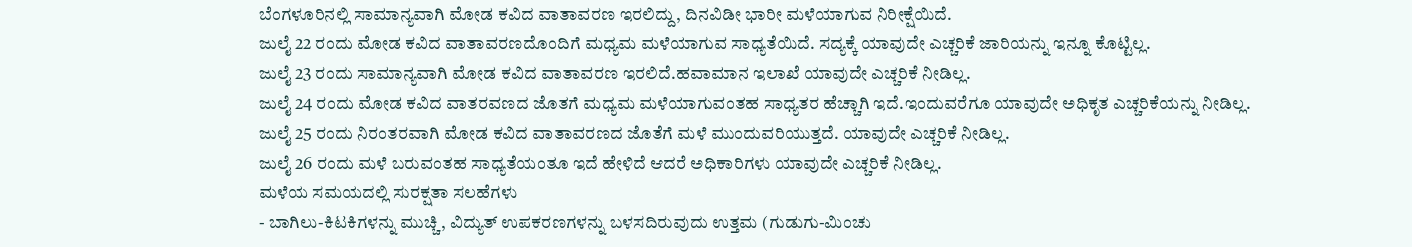ಬೆಂಗಳೂರಿನಲ್ಲಿ ಸಾಮಾನ್ಯವಾಗಿ ಮೋಡ ಕವಿದ ವಾತಾವರಣ ಇರಲಿದ್ದು, ದಿನವಿಡೀ ಭಾರೀ ಮಳೆಯಾಗುವ ನಿರೀಕ್ಷೆಯಿದೆ.
ಜುಲೈ 22 ರಂದು ಮೋಡ ಕವಿದ ವಾತಾವರಣದೊಂದಿಗೆ ಮಧ್ಯಮ ಮಳೆಯಾಗುವ ಸಾಧ್ಯತೆಯಿದೆ. ಸದ್ಯಕ್ಕೆ ಯಾವುದೇ ಎಚ್ಚರಿಕೆ ಜಾರಿಯನ್ನು ಇನ್ನೂ ಕೊಟ್ಟಿಲ್ಲ.
ಜುಲೈ 23 ರಂದು ಸಾಮಾನ್ಯವಾಗಿ ಮೋಡ ಕವಿದ ವಾತಾವರಣ ಇರಲಿದೆ.ಹವಾಮಾನ ಇಲಾಖೆ ಯಾವುದೇ ಎಚ್ಚರಿಕೆ ನೀಡಿಲ್ಲ.
ಜುಲೈ 24 ರಂದು ಮೋಡ ಕವಿದ ವಾತರವಣದ ಜೊತಗೆ ಮಧ್ಯಮ ಮಳೆಯಾಗುವಂತಹ ಸಾಧ್ಯತರ ಹೆಚ್ಚಾಗಿ ಇದೆ.ಇಂದುವರೆಗೂ ಯಾವುದೇ ಅಧಿಕೃತ ಎಚ್ಚರಿಕೆಯನ್ನು ನೀಡಿಲ್ಲ.
ಜುಲೈ 25 ರಂದು ನಿರಂತರವಾಗಿ ಮೋಡ ಕವಿದ ವಾತಾವರಣದ ಜೊತೆಗೆ ಮಳೆ ಮುಂದುವರಿಯುತ್ತದೆ. ಯಾವುದೇ ಎಚ್ಚರಿಕೆ ನೀಡಿಲ್ಲ.
ಜುಲೈ 26 ರಂದು ಮಳೆ ಬರುವಂತಹ ಸಾಧ್ಯತೆಯಂತೂ ಇದೆ ಹೇಳಿದೆ ಆದರೆ ಅಧಿಕಾರಿಗಳು ಯಾವುದೇ ಎಚ್ಚರಿಕೆ ನೀಡಿಲ್ಲ.
ಮಳೆಯ ಸಮಯದಲ್ಲಿ ಸುರಕ್ಷತಾ ಸಲಹೆಗಳು
- ಬಾಗಿಲು-ಕಿಟಕಿಗಳನ್ನು ಮುಚ್ಚಿ, ವಿದ್ಯುತ್ ಉಪಕರಣಗಳನ್ನು ಬಳಸದಿರುವುದು ಉತ್ತಮ (ಗುಡುಗು-ಮಿಂಚು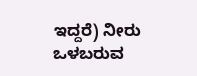ಇದ್ದರೆ) ನೀರು ಒಳಬರುವ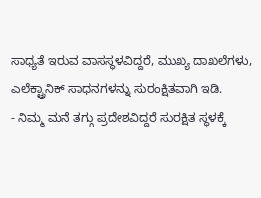ಸಾಧ್ಯತೆ ಇರುವ ವಾಸಸ್ಥಳವಿದ್ದರೆ, ಮುಖ್ಯ ದಾಖಲೆಗಳು, ಎಲೆಕ್ಟ್ರಾನಿಕ್ ಸಾಧನಗಳನ್ನು ಸುರಂಕ್ಷಿತವಾಗಿ ಇಡಿ.
- ನಿಮ್ಮ ಮನೆ ತಗ್ಗು ಪ್ರದೇಶವಿದ್ದರೆ ಸುರಕ್ಷಿತ ಸ್ಥಳಕ್ಕೆ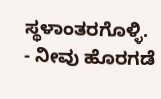ಸ್ಥಳಾಂತರಗೊಳ್ಳಿ.
- ನೀವು ಹೊರಗಡೆ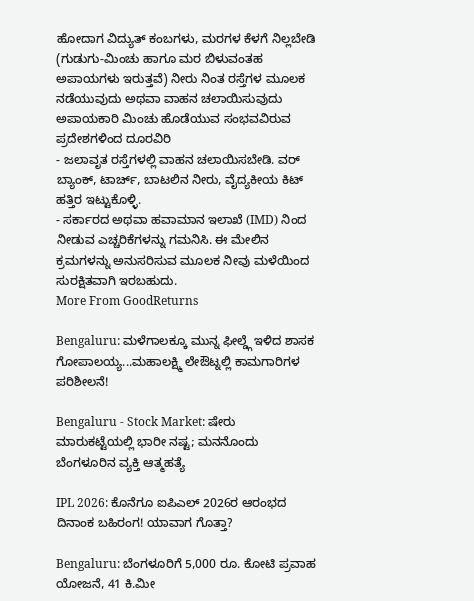ಹೋದಾಗ ವಿದ್ಯುತ್ ಕಂಬಗಳು, ಮರಗಳ ಕೆಳಗೆ ನಿಲ್ಲಬೇಡಿ (ಗುಡುಗು-ಮಿಂಚು ಹಾಗೂ ಮರ ಬಿಳುವಂತಹ ಅಪಾಯಗಳು ಇರುತ್ತವೆ) ನೀರು ನಿಂತ ರಸ್ತೆಗಳ ಮೂಲಕ ನಡೆಯುವುದು ಅಥವಾ ವಾಹನ ಚಲಾಯಿಸುವುದು ಅಪಾಯಕಾರಿ ಮಿಂಚು ಹೊಡೆಯುವ ಸಂಭವವಿರುವ ಪ್ರದೇಶಗಳಿಂದ ದೂರವಿರಿ
- ಜಲಾವೃತ ರಸ್ತೆಗಳಲ್ಲಿ ವಾಹನ ಚಲಾಯಿಸಬೇಡಿ. ವರ್ ಬ್ಯಾಂಕ್, ಟಾರ್ಚ್, ಬಾಟಲಿನ ನೀರು, ವೈದ್ಯಕೀಯ ಕಿಟ್ ಹತ್ತಿರ ಇಟ್ಟುಕೊಳ್ಳಿ.
- ಸರ್ಕಾರದ ಅಥವಾ ಹವಾಮಾನ ಇಲಾಖೆ (IMD) ನಿಂದ ನೀಡುವ ಎಚ್ಚರಿಕೆಗಳನ್ನು ಗಮನಿಸಿ. ಈ ಮೇಲಿನ ಕ್ರಮಗಳನ್ನು ಅನುಸರಿಸುವ ಮೂಲಕ ನೀವು ಮಳೆಯಿಂದ ಸುರಕ್ಷಿತವಾಗಿ ಇರಬಹುದು.
More From GoodReturns

Bengaluru: ಮಳೆಗಾಲಕ್ಕೂ ಮುನ್ನ ಫೀಲ್ಡ್ಗೆ ಇಳಿದ ಶಾಸಕ ಗೋಪಾಲಯ್ಯ...ಮಹಾಲಕ್ಷ್ಮಿ ಲೇಔಟ್ನಲ್ಲಿ ಕಾಮಗಾರಿಗಳ ಪರಿಶೀಲನೆ!

Bengaluru - Stock Market: ಷೇರು ಮಾರುಕಟ್ಟೆಯಲ್ಲಿ ಭಾರೀ ನಷ್ಟ; ಮನನೊಂದು ಬೆಂಗಳೂರಿನ ವ್ಯಕ್ತಿ ಆತ್ಮಹತ್ಯೆ

IPL 2026: ಕೊನೆಗೂ ಐಪಿಎಲ್ 2026ರ ಆರಂಭದ ದಿನಾಂಕ ಬಹಿರಂಗ! ಯಾವಾಗ ಗೊತ್ತಾ?

Bengaluru: ಬೆಂಗಳೂರಿಗೆ 5,000 ರೂ. ಕೋಟಿ ಪ್ರವಾಹ ಯೋಜನೆ, 41 ಕಿ.ಮೀ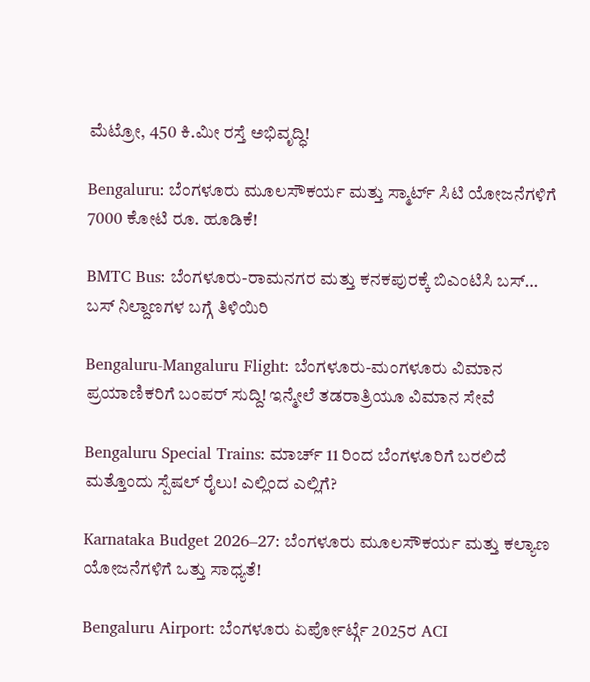ಮೆಟ್ರೋ, 450 ಕಿ.ಮೀ ರಸ್ತೆ ಅಭಿವೃದ್ಧಿ!

Bengaluru: ಬೆಂಗಳೂರು ಮೂಲಸೌಕರ್ಯ ಮತ್ತು ಸ್ಮಾರ್ಟ್ ಸಿಟಿ ಯೋಜನೆಗಳಿಗೆ 7000 ಕೋಟಿ ರೂ. ಹೂಡಿಕೆ!

BMTC Bus: ಬೆಂಗಳೂರು-ರಾಮನಗರ ಮತ್ತು ಕನಕಪುರಕ್ಕೆ ಬಿಎಂಟಿಸಿ ಬಸ್… ಬಸ್ ನಿಲ್ದಾಣಗಳ ಬಗ್ಗೆ ತಿಳಿಯಿರಿ

Bengaluru-Mangaluru Flight: ಬೆಂಗಳೂರು-ಮಂಗಳೂರು ವಿಮಾನ ಪ್ರಯಾಣಿಕರಿಗೆ ಬಂಪರ್ ಸುದ್ದಿ! ಇನ್ಮೇಲೆ ತಡರಾತ್ರಿಯೂ ವಿಮಾನ ಸೇವೆ

Bengaluru Special Trains: ಮಾರ್ಚ್ 11 ರಿಂದ ಬೆಂಗಳೂರಿಗೆ ಬರಲಿದೆ ಮತ್ತೊಂದು ಸ್ಪೆಷಲ್ ರೈಲು! ಎಲ್ಲಿಂದ ಎಲ್ಲಿಗೆ?

Karnataka Budget 2026–27: ಬೆಂಗಳೂರು ಮೂಲಸೌಕರ್ಯ ಮತ್ತು ಕಲ್ಯಾಣ ಯೋಜನೆಗಳಿಗೆ ಒತ್ತು ಸಾಧ್ಯತೆ!

Bengaluru Airport: ಬೆಂಗಳೂರು ಏರ್ಪೋರ್ಟ್ಗೆ 2025ರ ACI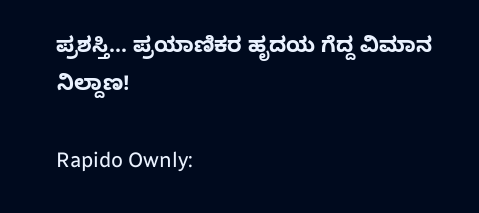ಪ್ರಶಸ್ತಿ... ಪ್ರಯಾಣಿಕರ ಹೃದಯ ಗೆದ್ದ ವಿಮಾನ ನಿಲ್ದಾಣ!

Rapido Ownly: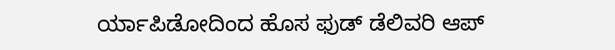ರ್ಯಾಪಿಡೋದಿಂದ ಹೊಸ ಫುಡ್ ಡೆಲಿವರಿ ಆಪ್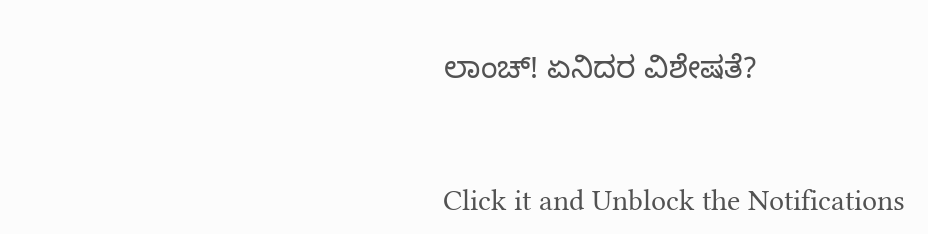ಲಾಂಚ್! ಏನಿದರ ವಿಶೇಷತೆ?



Click it and Unblock the Notifications